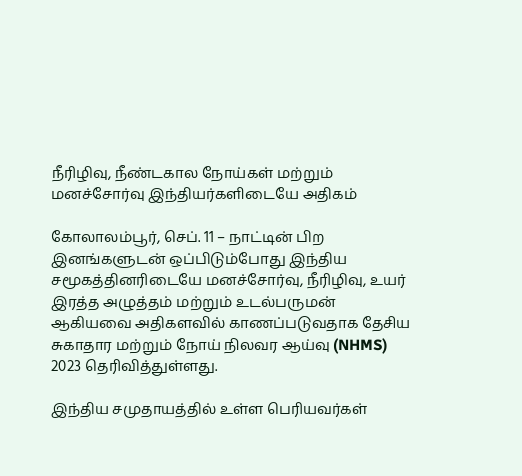நீரிழிவு, நீண்டகால நோய்கள் மற்றும் மனச்சோர்வு இந்தியர்களிடையே அதிகம்

கோலாலம்பூர், செப். 11 – நாட்டின் பிற இனங்களுடன் ஒப்பிடும்போது இந்திய சமூகத்தினரிடையே மனச்சோர்வு, நீரிழிவு, உயர் இரத்த அழுத்தம் மற்றும் உடல்பருமன் ஆகியவை அதிகளவில் காணப்படுவதாக தேசிய சுகாதார மற்றும் நோய் நிலவர ஆய்வு (NHMS) 2023 தெரிவித்துள்ளது.

இந்திய சமுதாயத்தில் உள்ள பெரியவர்கள்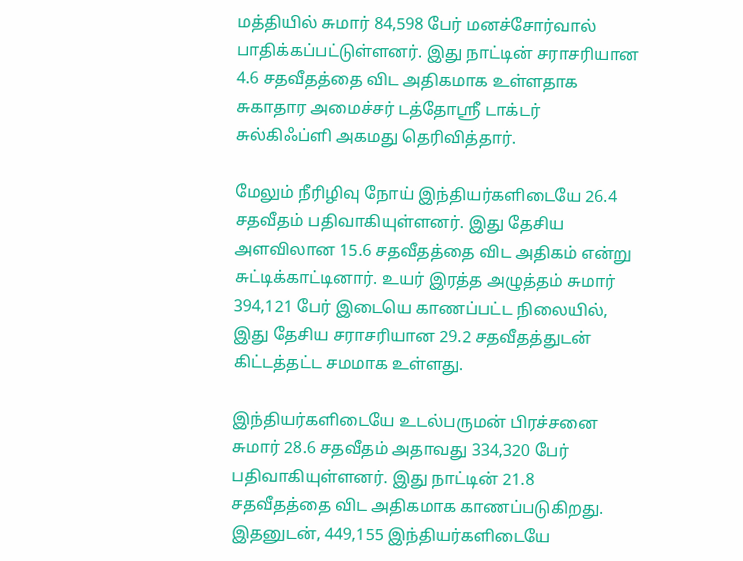மத்தியில் சுமார் 84,598 பேர் மனச்சோர்வால் பாதிக்கப்பட்டுள்ளனர். இது நாட்டின் சராசரியான 4.6 சதவீதத்தை விட அதிகமாக உள்ளதாக சுகாதார அமைச்சர் டத்தோஸ்ரீ டாக்டர் சுல்கிஃப்ளி அகமது தெரிவித்தார்.

மேலும் நீரிழிவு நோய் இந்தியர்களிடையே 26.4 சதவீதம் பதிவாகியுள்ளனர். இது தேசிய அளவிலான 15.6 சதவீதத்தை விட அதிகம் என்று சுட்டிக்காட்டினார். உயர் இரத்த அழுத்தம் சுமார் 394,121 பேர் இடையெ காணப்பட்ட நிலையில், இது தேசிய சராசரியான 29.2 சதவீதத்துடன் கிட்டத்தட்ட சமமாக உள்ளது.

இந்தியர்களிடையே உடல்பருமன் பிரச்சனை சுமார் 28.6 சதவீதம் அதாவது 334,320 பேர் பதிவாகியுள்ளனர். இது நாட்டின் 21.8 சதவீதத்தை விட அதிகமாக காணப்படுகிறது. இதனுடன், 449,155 இந்தியர்களிடையே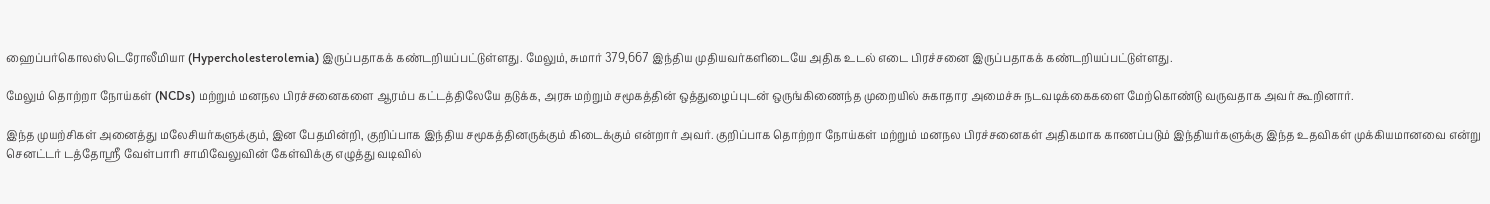ஹைப்பர்கொலஸ்டெரோலீமியா (Hypercholesterolemia) இருப்பதாகக் கண்டறியப்பட்டுள்ளது. மேலும், சுமார் 379,667 இந்திய முதியவர்களிடையே அதிக உடல் எடை பிரச்சனை இருப்பதாகக் கண்டறியப்பட்டுள்ளது.

மேலும் தொற்றா நோய்கள் (NCDs) மற்றும் மனநல பிரச்சனைகளை ஆரம்ப கட்டத்திலேயே தடுக்க, அரசு மற்றும் சமூகத்தின் ஒத்துழைப்புடன் ஒருங்கிணைந்த முறையில் சுகாதார அமைச்சு நடவடிக்கைகளை மேற்கொண்டு வருவதாக அவர் கூறினார்.

இந்த முயற்சிகள் அனைத்து மலேசியர்களுக்கும், இன பேதமின்றி, குறிப்பாக இந்திய சமூகத்தினருக்கும் கிடைக்கும் என்றார் அவர். குறிப்பாக தொற்றா நோய்கள் மற்றும் மனநல பிரச்சனைகள் அதிகமாக காணப்படும் இந்தியர்களுக்கு இந்த உதவிகள் முக்கியமானவை என்று செனட்டர் டத்தோஸ்ரீ வேள்பாரி சாமிவேலுவின் கேள்விக்கு எழுத்து வடிவில்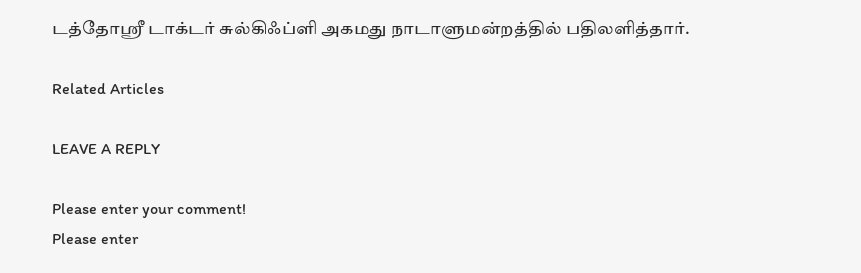டத்தோஸ்ரீ டாக்டர் சுல்கிஃப்ளி அகமது நாடாளுமன்றத்தில் பதிலளித்தார்.

Related Articles

LEAVE A REPLY

Please enter your comment!
Please enter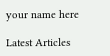your name here

Latest Articles